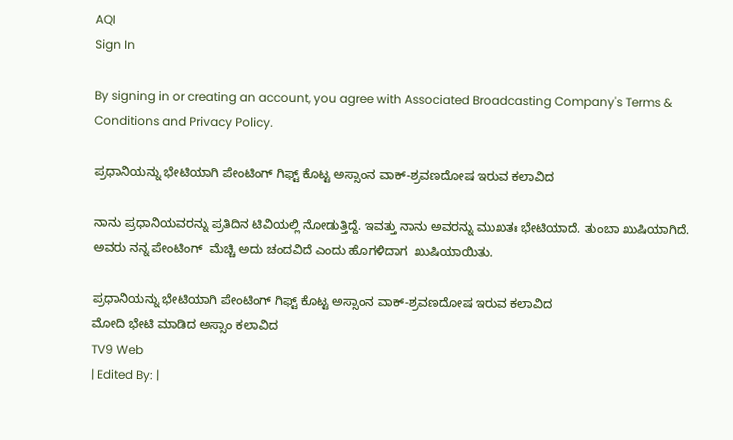AQI
Sign In

By signing in or creating an account, you agree with Associated Broadcasting Company's Terms & Conditions and Privacy Policy.

ಪ್ರಧಾನಿಯನ್ನು ಭೇಟಿಯಾಗಿ ಪೇಂಟಿಂಗ್ ಗಿಫ್ಟ್ ಕೊಟ್ಟ ಅಸ್ಸಾಂನ ವಾಕ್-ಶ್ರವಣದೋಷ ಇರುವ ಕಲಾವಿದ

ನಾನು ಪ್ರಧಾನಿಯವರನ್ನು ಪ್ರತಿದಿನ ಟಿವಿಯಲ್ಲಿ ನೋಡುತ್ತಿದ್ದೆ. ಇವತ್ತು ನಾನು ಅವರನ್ನು ಮುಖತಃ ಭೇಟಿಯಾದೆ. ತುಂಬಾ ಖುಷಿಯಾಗಿದೆ. ಅವರು ನನ್ನ ಪೇಂಟಿಂಗ್  ಮೆಚ್ಚಿ ಅದು ಚಂದವಿದೆ ಎಂದು ಹೊಗಳಿದಾಗ  ಖುಷಿಯಾಯಿತು.

ಪ್ರಧಾನಿಯನ್ನು ಭೇಟಿಯಾಗಿ ಪೇಂಟಿಂಗ್ ಗಿಫ್ಟ್ ಕೊಟ್ಟ ಅಸ್ಸಾಂನ ವಾಕ್-ಶ್ರವಣದೋಷ ಇರುವ ಕಲಾವಿದ
ಮೋದಿ ಭೇಟಿ ಮಾಡಿದ ಅಸ್ಸಾಂ ಕಲಾವಿದ
TV9 Web
| Edited By: |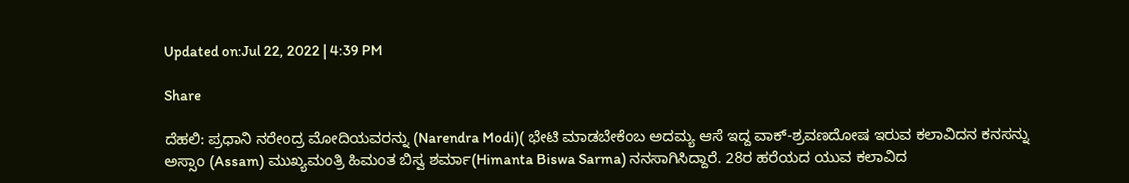Updated on:Jul 22, 2022 | 4:39 PM

Share

ದೆಹಲಿ: ಪ್ರಧಾನಿ ನರೇಂದ್ರ ಮೋದಿಯವರನ್ನು (Narendra Modi)( ಭೇಟಿ ಮಾಡಬೇಕೆಂಬ ಅದಮ್ಯ ಆಸೆ ಇದ್ದ ವಾಕ್-ಶ್ರವಣದೋಷ ಇರುವ ಕಲಾವಿದನ ಕನಸನ್ನು ಅಸ್ಸಾಂ (Assam) ಮುಖ್ಯಮಂತ್ರಿ ಹಿಮಂತ ಬಿಸ್ವ ಶರ್ಮಾ(Himanta Biswa Sarma) ನನಸಾಗಿಸಿದ್ದಾರೆ. 28ರ ಹರೆಯದ ಯುವ ಕಲಾವಿದ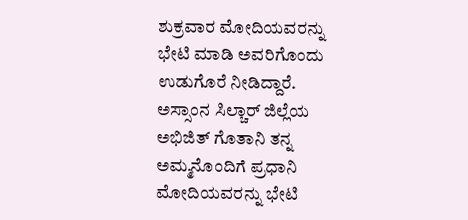ಶುಕ್ರವಾರ ಮೋದಿಯವರನ್ನು ಭೇಟಿ ಮಾಡಿ ಅವರಿಗೊಂದು ಉಡುಗೊರೆ ನೀಡಿದ್ದಾರೆ. ಅಸ್ಸಾಂನ ಸಿಲ್ಚಾರ್ ಜಿಲ್ಲೆಯ ಅಭಿಜಿತ್ ಗೊತಾನಿ ತನ್ನ ಅಮ್ಮನೊಂದಿಗೆ ಪ್ರಧಾನಿ ಮೋದಿಯವರನ್ನು ಭೇಟಿ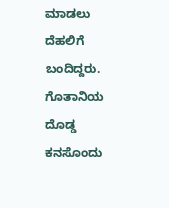ಮಾಡಲು ದೆಹಲಿಗೆ ಬಂದಿದ್ದರು. ಗೊತಾನಿಯ ದೊಡ್ಡ ಕನಸೊಂದು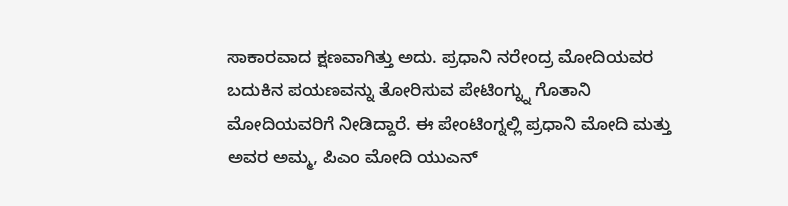ಸಾಕಾರವಾದ ಕ್ಷಣವಾಗಿತ್ತು ಅದು. ಪ್ರಧಾನಿ ನರೇಂದ್ರ ಮೋದಿಯವರ ಬದುಕಿನ ಪಯಣವನ್ನು ತೋರಿಸುವ ಪೇಟಿಂಗ್ನ್ನು ಗೊತಾನಿ ಮೋದಿಯವರಿಗೆ ನೀಡಿದ್ದಾರೆ. ಈ ಪೇಂಟಿಂಗ್ನಲ್ಲಿ ಪ್ರಧಾನಿ ಮೋದಿ ಮತ್ತು ಅವರ ಅಮ್ಮ, ಪಿಎಂ ಮೋದಿ ಯುಎನ್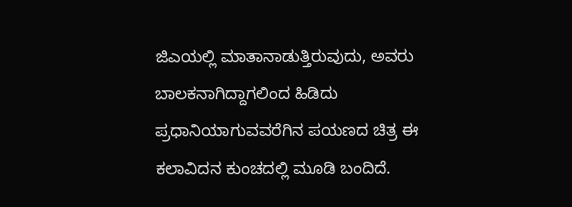ಜಿಎಯಲ್ಲಿ ಮಾತಾನಾಡುತ್ತಿರುವುದು, ಅವರು ಬಾಲಕನಾಗಿದ್ದಾಗಲಿಂದ ಹಿಡಿದು ಪ್ರಧಾನಿಯಾಗುವವರೆಗಿನ ಪಯಣದ ಚಿತ್ರ ಈ ಕಲಾವಿದನ ಕುಂಚದಲ್ಲಿ ಮೂಡಿ ಬಂದಿದೆ.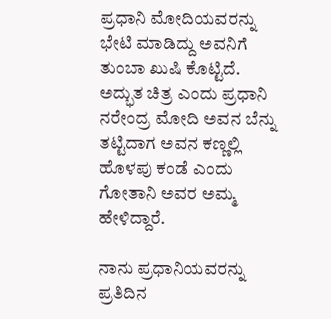ಪ್ರಧಾನಿ ಮೋದಿಯವರನ್ನು ಭೇಟಿ ಮಾಡಿದ್ದು ಅವನಿಗೆ ತುಂಬಾ ಖುಷಿ ಕೊಟ್ಟಿದೆ. ಅದ್ಭುತ ಚಿತ್ರ ಎಂದು ಪ್ರಧಾನಿ ನರೇಂದ್ರ ಮೋದಿ ಅವನ ಬೆನ್ನು ತಟ್ಟಿದಾಗ ಅವನ ಕಣ್ಣಲ್ಲಿ ಹೊಳಪು ಕಂಡೆ ಎಂದು ಗೋತಾನಿ ಅವರ ಅಮ್ಮ ಹೇಳಿದ್ದಾರೆ.

ನಾನು ಪ್ರಧಾನಿಯವರನ್ನು ಪ್ರತಿದಿನ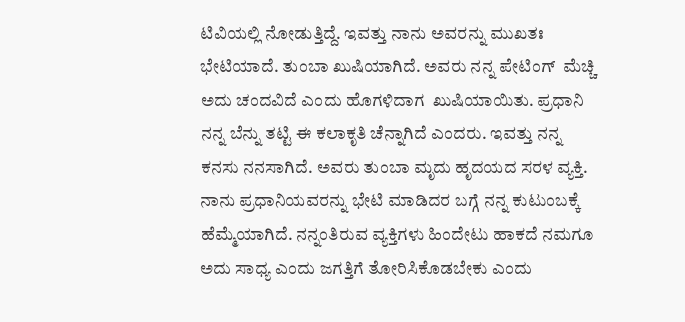ಟಿವಿಯಲ್ಲಿ ನೋಡುತ್ತಿದ್ದೆ. ಇವತ್ತು ನಾನು ಅವರನ್ನು ಮುಖತಃ ಭೇಟಿಯಾದೆ. ತುಂಬಾ ಖುಷಿಯಾಗಿದೆ. ಅವರು ನನ್ನ ಪೇಟಿಂಗ್  ಮೆಚ್ಚಿ ಅದು ಚಂದವಿದೆ ಎಂದು ಹೊಗಳಿದಾಗ  ಖುಷಿಯಾಯಿತು. ಪ್ರಧಾನಿ ನನ್ನ ಬೆನ್ನು ತಟ್ಟಿ ಈ ಕಲಾಕೃತಿ ಚೆನ್ನಾಗಿದೆ ಎಂದರು. ಇವತ್ತು ನನ್ನ ಕನಸು ನನಸಾಗಿದೆ. ಅವರು ತುಂಬಾ ಮೃದು ಹೃದಯದ ಸರಳ ವ್ಯಕ್ತಿ. ನಾನು ಪ್ರಧಾನಿಯವರನ್ನು ಭೇಟಿ ಮಾಡಿದರ ಬಗ್ಗೆ ನನ್ನ ಕುಟುಂಬಕ್ಕೆ ಹೆಮ್ಮೆಯಾಗಿದೆ. ನನ್ನಂತಿರುವ ವ್ಯಕ್ತಿಗಳು ಹಿಂದೇಟು ಹಾಕದೆ ನಮಗೂ ಅದು ಸಾಧ್ಯ ಎಂದು ಜಗತ್ತಿಗೆ ತೋರಿಸಿಕೊಡಬೇಕು ಎಂದು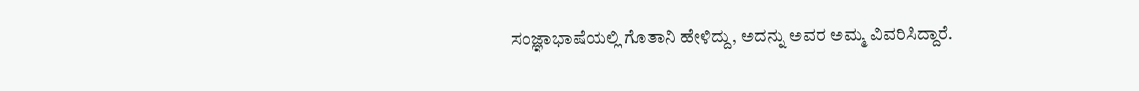ಸಂಜ್ಞಾಭಾಷೆಯಲ್ಲಿ ಗೊತಾನಿ ಹೇಳಿದ್ದು, ಅದನ್ನು ಅವರ ಅಮ್ಮ ವಿವರಿಸಿದ್ದಾರೆ.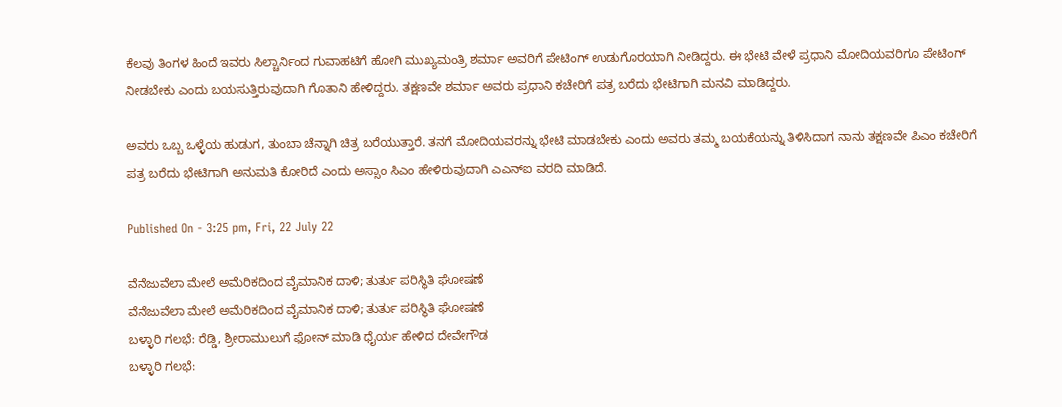ಕೆಲವು ತಿಂಗಳ ಹಿಂದೆ ಇವರು ಸಿಲ್ಚಾರ್ನಿಂದ ಗುವಾಹಟಿಗೆ ಹೋಗಿ ಮುಖ್ಯಮಂತ್ರಿ ಶರ್ಮಾ ಅವರಿಗೆ ಪೇಟಿಂಗ್ ಉಡುಗೊರಯಾಗಿ ನೀಡಿದ್ದರು. ಈ ಭೇಟಿ ವೇಳೆ ಪ್ರಧಾನಿ ಮೋದಿಯವರಿಗೂ ಪೇಟಿಂಗ್ ನೀಡಬೇಕು ಎಂದು ಬಯಸುತ್ತಿರುವುದಾಗಿ ಗೊತಾನಿ ಹೇಳಿದ್ದರು. ತಕ್ಷಣವೇ ಶರ್ಮಾ ಅವರು ಪ್ರಧಾನಿ ಕಚೇರಿಗೆ ಪತ್ರ ಬರೆದು ಭೇಟಿಗಾಗಿ ಮನವಿ ಮಾಡಿದ್ದರು.

ಅವರು ಒಬ್ಬ ಒಳ್ಳೆಯ ಹುಡುಗ, ತುಂಬಾ ಚೆನ್ನಾಗಿ ಚಿತ್ರ ಬರೆಯುತ್ತಾರೆ. ತನಗೆ ಮೋದಿಯವರನ್ನು ಭೇಟಿ ಮಾಡಬೇಕು ಎಂದು ಅವರು ತಮ್ಮ ಬಯಕೆಯನ್ನು ತಿಳಿಸಿದಾಗ ನಾನು ತಕ್ಷಣವೇ ಪಿಎಂ ಕಚೇರಿಗೆ ಪತ್ರ ಬರೆದು ಭೇಟಿಗಾಗಿ ಅನುಮತಿ ಕೋರಿದೆ ಎಂದು ಅಸ್ಸಾಂ ಸಿಎಂ ಹೇಳಿರುವುದಾಗಿ ಎಎನ್ಐ ವರದಿ ಮಾಡಿದೆ.

Published On - 3:25 pm, Fri, 22 July 22

ವೆನೆಜುವೆಲಾ ಮೇಲೆ ಅಮೆರಿಕದಿಂದ ವೈಮಾನಿಕ ದಾಳಿ; ತುರ್ತು ಪರಿಸ್ಥಿತಿ ಘೋಷಣೆ
ವೆನೆಜುವೆಲಾ ಮೇಲೆ ಅಮೆರಿಕದಿಂದ ವೈಮಾನಿಕ ದಾಳಿ; ತುರ್ತು ಪರಿಸ್ಥಿತಿ ಘೋಷಣೆ
ಬಳ್ಳಾರಿ ಗಲಭೆ: ರೆಡ್ಡಿ, ಶ್ರೀರಾಮುಲುಗೆ ಫೋನ್ ಮಾಡಿ ಧೈರ್ಯ ಹೇಳಿದ ದೇವೇಗೌಡ
ಬಳ್ಳಾರಿ ಗಲಭೆ: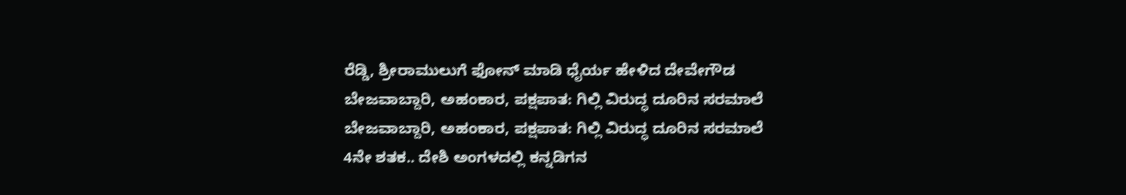ರೆಡ್ಡಿ, ಶ್ರೀರಾಮುಲುಗೆ ಫೋನ್ ಮಾಡಿ ಧೈರ್ಯ ಹೇಳಿದ ದೇವೇಗೌಡ
ಬೇಜವಾಬ್ದಾರಿ, ಅಹಂಕಾರ, ಪಕ್ಷಪಾತ: ಗಿಲ್ಲಿ ವಿರುದ್ಧ ದೂರಿನ ಸರಮಾಲೆ
ಬೇಜವಾಬ್ದಾರಿ, ಅಹಂಕಾರ, ಪಕ್ಷಪಾತ: ಗಿಲ್ಲಿ ವಿರುದ್ಧ ದೂರಿನ ಸರಮಾಲೆ
4ನೇ ಶತಕ.. ದೇಶಿ ಅಂಗಳದಲ್ಲಿ ಕನ್ನಡಿಗನ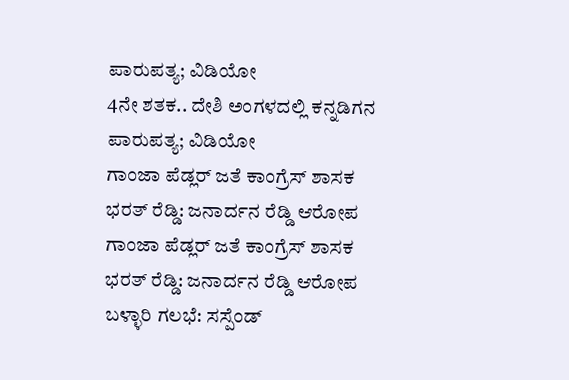ಪಾರುಪತ್ಯ; ವಿಡಿಯೋ
4ನೇ ಶತಕ.. ದೇಶಿ ಅಂಗಳದಲ್ಲಿ ಕನ್ನಡಿಗನ ಪಾರುಪತ್ಯ; ವಿಡಿಯೋ
ಗಾಂಜಾ ಪೆಡ್ಲರ್ ಜತೆ ಕಾಂಗ್ರೆಸ್ ಶಾಸಕ ಭರತ್ ರೆಡ್ಡಿ: ಜನಾರ್ದನ ರೆಡ್ಡಿ ಆರೋಪ
ಗಾಂಜಾ ಪೆಡ್ಲರ್ ಜತೆ ಕಾಂಗ್ರೆಸ್ ಶಾಸಕ ಭರತ್ ರೆಡ್ಡಿ: ಜನಾರ್ದನ ರೆಡ್ಡಿ ಆರೋಪ
ಬಳ್ಳಾರಿ ಗಲಭೆ: ಸಸ್ಪೆಂಡ್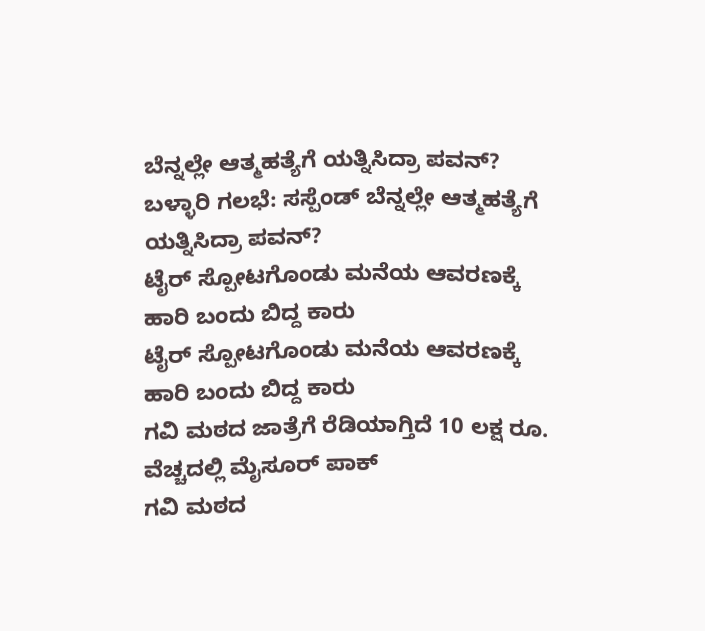ಬೆನ್ನಲ್ಲೇ ಆತ್ಮಹತ್ಯೆಗೆ ಯತ್ನಿಸಿದ್ರಾ ಪವನ್?
ಬಳ್ಳಾರಿ ಗಲಭೆ: ಸಸ್ಪೆಂಡ್ ಬೆನ್ನಲ್ಲೇ ಆತ್ಮಹತ್ಯೆಗೆ ಯತ್ನಿಸಿದ್ರಾ ಪವನ್?
ಟೈರ್ ಸ್ಪೋಟಗೊಂಡು ಮನೆಯ ಆವರಣಕ್ಕೆ ಹಾರಿ ಬಂದು ಬಿದ್ದ ಕಾರು
ಟೈರ್ ಸ್ಪೋಟಗೊಂಡು ಮನೆಯ ಆವರಣಕ್ಕೆ ಹಾರಿ ಬಂದು ಬಿದ್ದ ಕಾರು
ಗವಿ ಮಠದ ಜಾತ್ರೆಗೆ ರೆಡಿಯಾಗ್ತಿದೆ 10 ಲಕ್ಷ ರೂ. ವೆಚ್ಚದಲ್ಲಿ ಮೈಸೂರ್ ಪಾಕ್
ಗವಿ ಮಠದ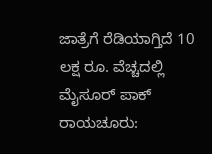ಜಾತ್ರೆಗೆ ರೆಡಿಯಾಗ್ತಿದೆ 10 ಲಕ್ಷ ರೂ. ವೆಚ್ಚದಲ್ಲಿ ಮೈಸೂರ್ ಪಾಕ್
ರಾಯಚೂರು: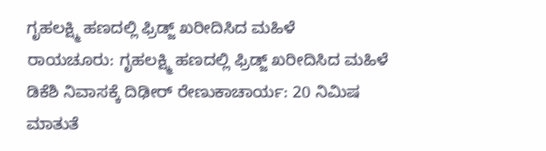ಗೃಹಲಕ್ಷ್ಮಿ ಹಣದಲ್ಲಿ ಫ್ರಿಡ್ಜ್ ಖರೀದಿಸಿದ ಮಹಿಳೆ
ರಾಯಚೂರು: ಗೃಹಲಕ್ಷ್ಮಿ ಹಣದಲ್ಲಿ ಫ್ರಿಡ್ಜ್ ಖರೀದಿಸಿದ ಮಹಿಳೆ
ಡಿಕೆಶಿ ನಿವಾಸಕ್ಕೆ ದಿಢೀರ್ ರೇಣುಕಾಚಾರ್ಯ: 20 ನಿಮಿಷ ಮಾತುತೆ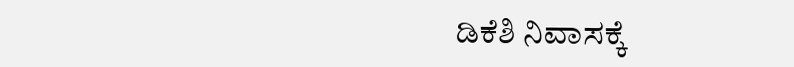ಡಿಕೆಶಿ ನಿವಾಸಕ್ಕೆ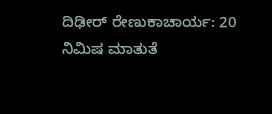ದಿಢೀರ್ ರೇಣುಕಾಚಾರ್ಯ: 20 ನಿಮಿಷ ಮಾತುತೆ